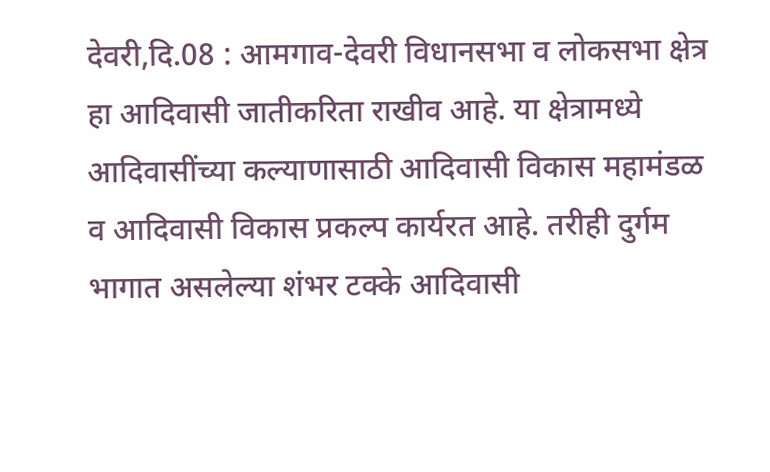देवरी,दि.08 : आमगाव-देवरी विधानसभा व लोकसभा क्षेत्र हा आदिवासी जातीकरिता राखीव आहे. या क्षेत्रामध्ये आदिवासींच्या कल्याणासाठी आदिवासी विकास महामंडळ व आदिवासी विकास प्रकल्प कार्यरत आहे. तरीही दुर्गम भागात असलेल्या शंभर टक्के आदिवासी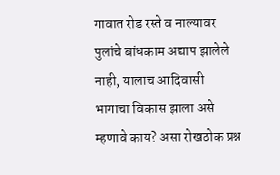गावात रोड रस्ते व नाल्यावर पुलांचे बांधकाम अद्याप झालेले नाही, यालाच आदिवासी भागाचा विकास झाला असे म्हणावे काय? असा रोखठोक प्रश्न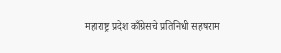महाराष्ट्र प्रदेश काँग्रेसचे प्रतिनिधी सहषराम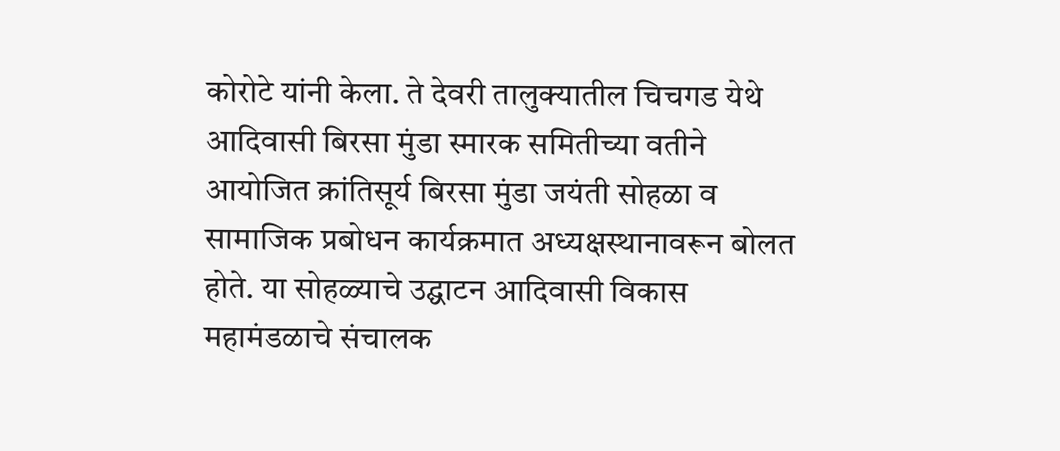कोरोटे यांनी केला. ते देवरी तालुक्यातील चिचगड येथे आदिवासी बिरसा मुंडा स्मारक समितीच्या वतीने आयोजित क्रांतिसूर्य बिरसा मुंडा जयंती सोहळा व सामाजिक प्रबोधन कार्यक्रमात अध्यक्षस्थानावरून बोलत होते. या सोहळ्याचे उद्घाटन आदिवासी विकास महामंडळाचे संचालक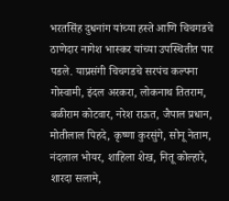भरतसिंह दुधनांग यांच्या हस्ते आणि चिचगडचे ठाणेदार नागेश भास्कर यांच्या उपस्थितीत पार पडले. याप्रसंगी चिचगडचे सरपंच कल्पना गोस्वामी, इंदल अरकरा, लोकनाथ तितराम, बळीराम कोटवार, नरेश राऊत, जैपाल प्रधान, मोतीलाल पिहदे, कृष्णा कुरसुंगे, सोनू नेताम, नंदलाल भोयर, शाहिला शेख, नितू कोल्हारे, शारदा सलामे,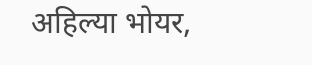अहिल्या भोयर,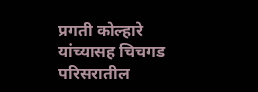प्रगती कोल्हारे यांच्यासह चिचगड परिसरातील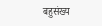बहुसंख्य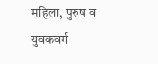महिला, पुरुष व युवकवर्ग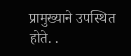प्रामुख्याने उपस्थित होते. .